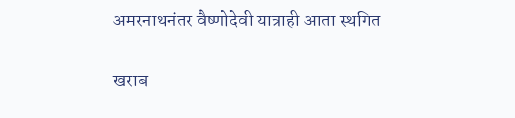अमरनाथनंतर वैष्णोदेवी यात्राही आता स्थगित

खराब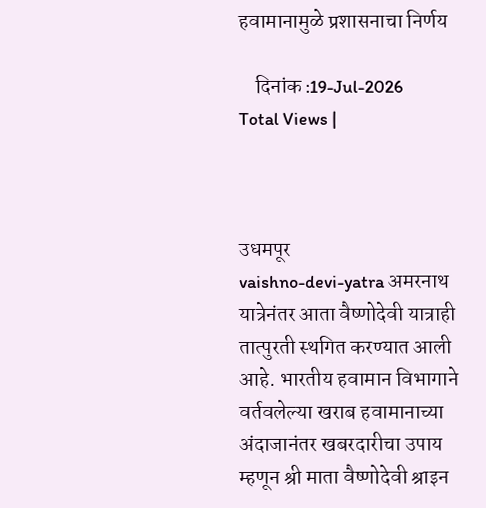हवामानामुळे प्रशासनाचा निर्णय

    दिनांक :19-Jul-2026
Total Views |



उधमपूर
vaishno-devi-yatra अमरनाथ यात्रेनंतर आता वैष्णोदेवी यात्राही तात्पुरती स्थगित करण्यात आली आहे. भारतीय हवामान विभागाने वर्तवलेल्या खराब हवामानाच्या अंदाजानंतर खबरदारीचा उपाय म्हणून श्री माता वैष्णोदेवी श्राइन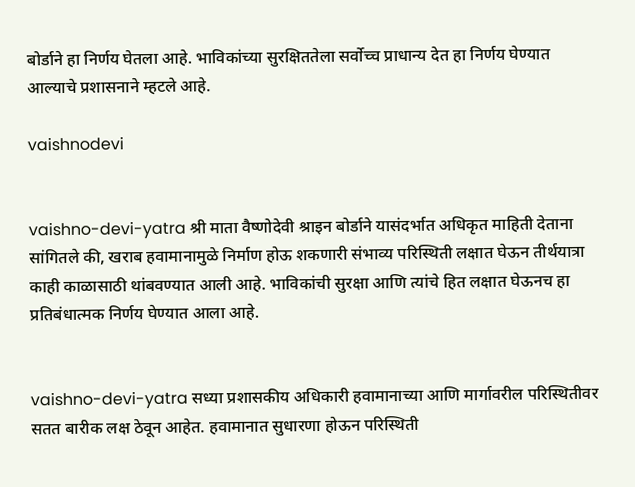बोर्डाने हा निर्णय घेतला आहे. भाविकांच्या सुरक्षिततेला सर्वोच्च प्राधान्य देत हा निर्णय घेण्यात आल्याचे प्रशासनाने म्हटले आहे.

vaishnodevi


vaishno-devi-yatra श्री माता वैष्णोदेवी श्राइन बोर्डाने यासंदर्भात अधिकृत माहिती देताना सांगितले की, खराब हवामानामुळे निर्माण होऊ शकणारी संभाव्य परिस्थिती लक्षात घेऊन तीर्थयात्रा काही काळासाठी थांबवण्यात आली आहे. भाविकांची सुरक्षा आणि त्यांचे हित लक्षात घेऊनच हा प्रतिबंधात्मक निर्णय घेण्यात आला आहे.


vaishno-devi-yatra सध्या प्रशासकीय अधिकारी हवामानाच्या आणि मार्गावरील परिस्थितीवर सतत बारीक लक्ष ठेवून आहेत. हवामानात सुधारणा होऊन परिस्थिती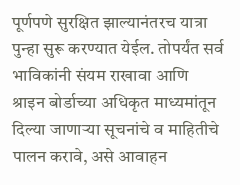पूर्णपणे सुरक्षित झाल्यानंतरच यात्रा पुन्हा सुरू करण्यात येईल. तोपर्यंत सर्व भाविकांनी संयम राखावा आणि श्राइन बोर्डाच्या अधिकृत माध्यमांतून दिल्या जाणाऱ्या सूचनांचे व माहितीचे पालन करावे, असे आवाहन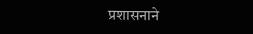प्रशासनाने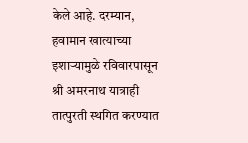केले आहे. दरम्यान, हवामान खात्याच्या इशाऱ्यामुळे रविवारपासून श्री अमरनाथ यात्राही तात्पुरती स्थगित करण्यात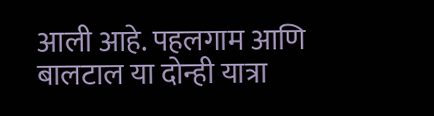आली आहे. पहलगाम आणि बालटाल या दोन्ही यात्रा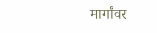मार्गांवर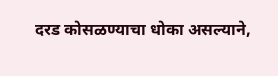दरड कोसळण्याचा धोका असल्याने,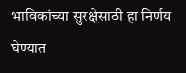भाविकांच्या सुरक्षेसाठी हा निर्णय घेण्यात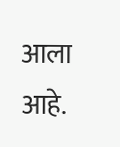आला आहे.